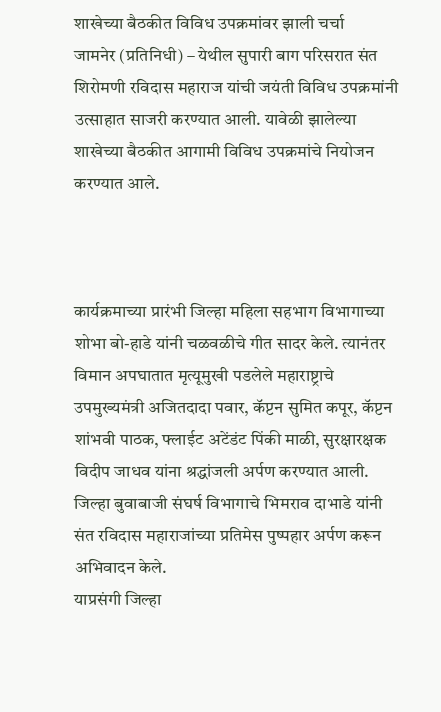शाखेच्या बैठकीत विविध उपक्रमांवर झाली चर्चा
जामनेर (प्रतिनिधी) – येथील सुपारी बाग परिसरात संत शिरोमणी रविदास महाराज यांची जयंती विविध उपक्रमांनी उत्साहात साजरी करण्यात आली. यावेळी झालेल्या शाखेच्या बैठकीत आगामी विविध उपक्रमांचे नियोजन करण्यात आले.



कार्यक्रमाच्या प्रारंभी जिल्हा महिला सहभाग विभागाच्या शोभा बो-हाडे यांनी चळवळीचे गीत सादर केले. त्यानंतर विमान अपघातात मृत्यूमुखी पडलेले महाराष्ट्राचे उपमुख्यमंत्री अजितदादा पवार, कॅप्टन सुमित कपूर, कॅप्टन शांभवी पाठक, फ्लाईट अटेंडंट पिंकी माळी, सुरक्षारक्षक विदीप जाधव यांना श्रद्धांजली अर्पण करण्यात आली. जिल्हा बुवाबाजी संघर्ष विभागाचे भिमराव दाभाडे यांनी संत रविदास महाराजांच्या प्रतिमेस पुष्पहार अर्पण करून अभिवादन केले.
याप्रसंगी जिल्हा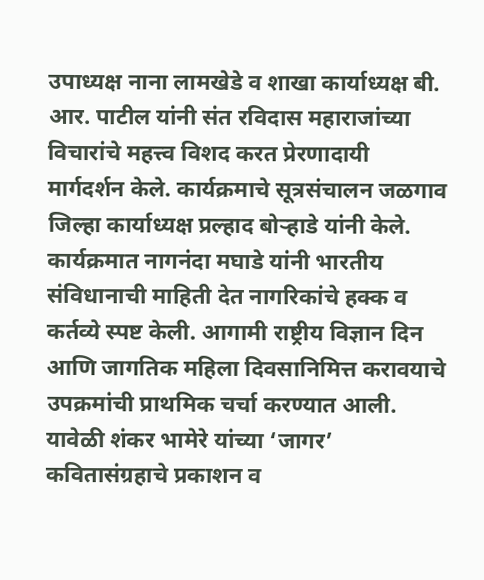उपाध्यक्ष नाना लामखेडे व शाखा कार्याध्यक्ष बी. आर. पाटील यांनी संत रविदास महाराजांच्या विचारांचे महत्त्व विशद करत प्रेरणादायी मार्गदर्शन केले. कार्यक्रमाचे सूत्रसंचालन जळगाव जिल्हा कार्याध्यक्ष प्रल्हाद बोऱ्हाडे यांनी केले. कार्यक्रमात नागनंदा मघाडे यांनी भारतीय संविधानाची माहिती देत नागरिकांचे हक्क व कर्तव्ये स्पष्ट केली. आगामी राष्ट्रीय विज्ञान दिन आणि जागतिक महिला दिवसानिमित्त करावयाचे उपक्रमांची प्राथमिक चर्चा करण्यात आली.
यावेळी शंकर भामेरे यांच्या ‘जागर’ कवितासंग्रहाचे प्रकाशन व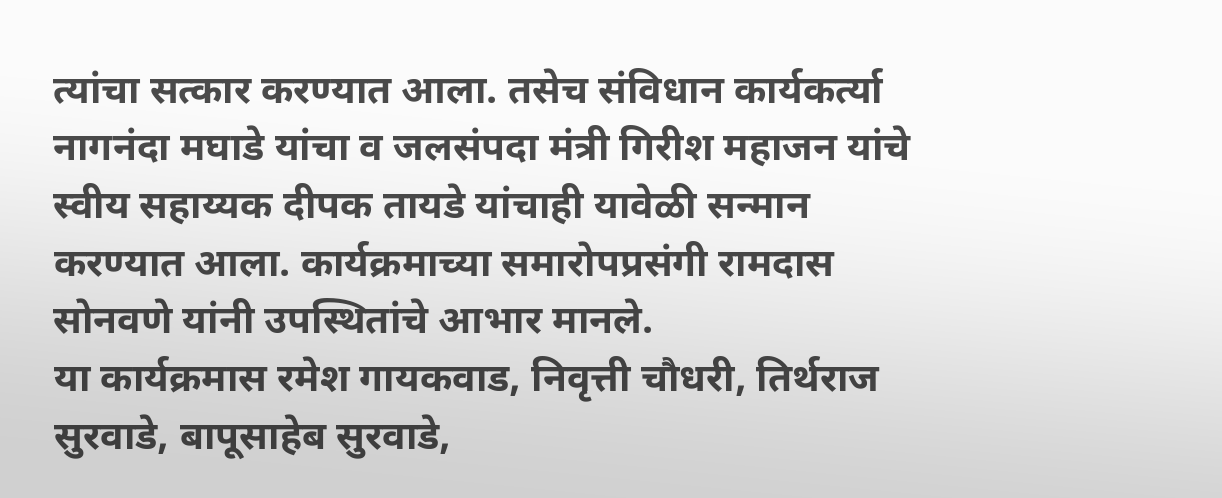त्यांचा सत्कार करण्यात आला. तसेच संविधान कार्यकर्त्या नागनंदा मघाडे यांचा व जलसंपदा मंत्री गिरीश महाजन यांचे स्वीय सहाय्यक दीपक तायडे यांचाही यावेळी सन्मान करण्यात आला. कार्यक्रमाच्या समारोपप्रसंगी रामदास सोनवणे यांनी उपस्थितांचे आभार मानले.
या कार्यक्रमास रमेश गायकवाड, निवृत्ती चौधरी, तिर्थराज सुरवाडे, बापूसाहेब सुरवाडे,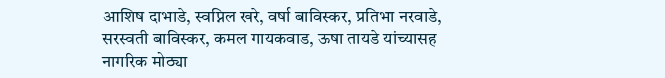आशिष दाभाडे, स्वप्निल खरे, वर्षा बाविस्कर, प्रतिभा नरवाडे, सरस्वती बाविस्कर, कमल गायकवाड, ऊषा तायडे यांच्यासह नागरिक मोठ्या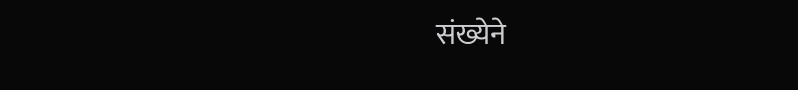संख्येने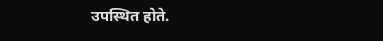उपस्थित होते.